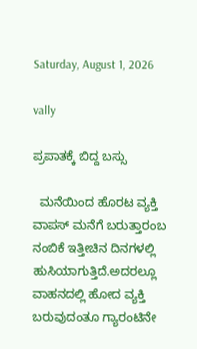Saturday, August 1, 2026

vally

ಪ್ರಪಾತಕ್ಕೆ ಬಿದ್ದ ಬಸ್ಸು

  ಮನೆಯಿಂದ ಹೊರಟ ವ್ಯಕ್ತಿ ವಾಪಸ್ ಮನೆಗೆ ಬರುತ್ತಾರಂಬ ನಂಬಿಕೆ ಇತ್ತೀಚಿನ ದಿನಗಳಲ್ಲಿ ಹುಸಿಯಾಗುತ್ತಿದೆ.ಅದರಲ್ಲೂ ವಾಹನದಲ್ಲಿ ಹೋದ ವ್ಯಕ್ತಿ ಬರುವುದಂತೂ ಗ್ಯಾರಂಟಿನೇ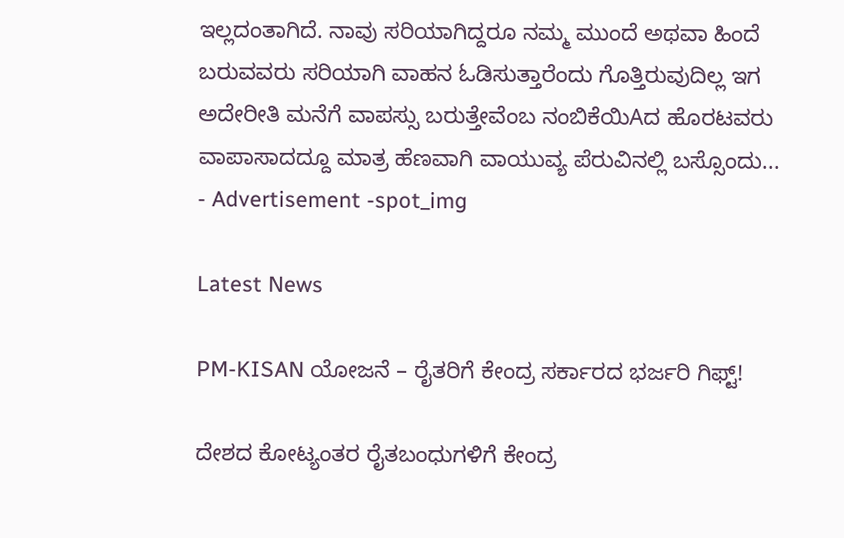ಇಲ್ಲದಂತಾಗಿದೆ. ನಾವು ಸರಿಯಾಗಿದ್ದರೂ ನಮ್ಮ ಮುಂದೆ ಅಥವಾ ಹಿಂದೆ ಬರುವವರು ಸರಿಯಾಗಿ ವಾಹನ ಓಡಿಸುತ್ತಾರೆಂದು ಗೊತ್ತಿರುವುದಿಲ್ಲ ಇಗ ಅದೇರೀತಿ ಮನೆಗೆ ವಾಪಸ್ಸು ಬರುತ್ತೇವೆಂಬ ನಂಬಿಕೆಯಿAದ ಹೊರಟವರು ವಾಪಾಸಾದದ್ದೂ ಮಾತ್ರ ಹೆಣವಾಗಿ ವಾಯುವ್ಯ ಪೆರುವಿನಲ್ಲಿ ಬಸ್ಸೊಂದು...
- Advertisement -spot_img

Latest News

PM-KISAN ಯೋಜನೆ – ರೈತರಿಗೆ ಕೇಂದ್ರ ಸರ್ಕಾರದ ಭರ್ಜರಿ ಗಿಫ್ಟ್!

ದೇಶದ ಕೋಟ್ಯಂತರ ರೈತಬಂಧುಗಳಿಗೆ ಕೇಂದ್ರ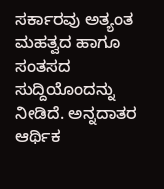ಸರ್ಕಾರವು ಅತ್ಯಂತ ಮಹತ್ವದ ಹಾಗೂ ಸಂತಸದ ಸುದ್ದಿಯೊಂದನ್ನು ನೀಡಿದೆ. ಅನ್ನದಾತರ ಆರ್ಥಿಕ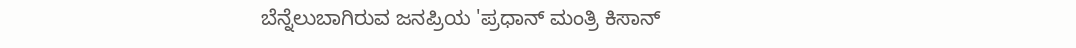ಬೆನ್ನೆಲುಬಾಗಿರುವ ಜನಪ್ರಿಯ 'ಪ್ರಧಾನ್ ಮಂತ್ರಿ ಕಿಸಾನ್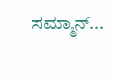ಸಮ್ಮಾನ್...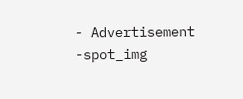- Advertisement -spot_img